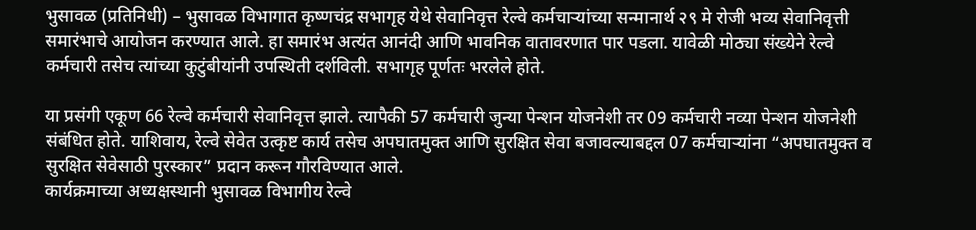भुसावळ (प्रतिनिधी) – भुसावळ विभागात कृष्णचंद्र सभागृह येथे सेवानिवृत्त रेल्वे कर्मचाऱ्यांच्या सन्मानार्थ २९ मे रोजी भव्य सेवानिवृत्ती समारंभाचे आयोजन करण्यात आले. हा समारंभ अत्यंत आनंदी आणि भावनिक वातावरणात पार पडला. यावेळी मोठ्या संख्येने रेल्वे कर्मचारी तसेच त्यांच्या कुटुंबीयांनी उपस्थिती दर्शविली. सभागृह पूर्णतः भरलेले होते.

या प्रसंगी एकूण 66 रेल्वे कर्मचारी सेवानिवृत्त झाले. त्यापैकी 57 कर्मचारी जुन्या पेन्शन योजनेशी तर 09 कर्मचारी नव्या पेन्शन योजनेशी संबंधित होते. याशिवाय, रेल्वे सेवेत उत्कृष्ट कार्य तसेच अपघातमुक्त आणि सुरक्षित सेवा बजावल्याबद्दल 07 कर्मचाऱ्यांना “अपघातमुक्त व सुरक्षित सेवेसाठी पुरस्कार” प्रदान करून गौरविण्यात आले.
कार्यक्रमाच्या अध्यक्षस्थानी भुसावळ विभागीय रेल्वे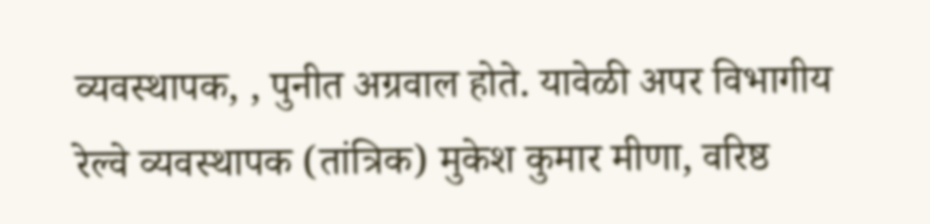व्यवस्थापक, , पुनीत अग्रवाल होते. यावेळी अपर विभागीय रेल्वे व्यवस्थापक (तांत्रिक) मुकेश कुमार मीणा, वरिष्ठ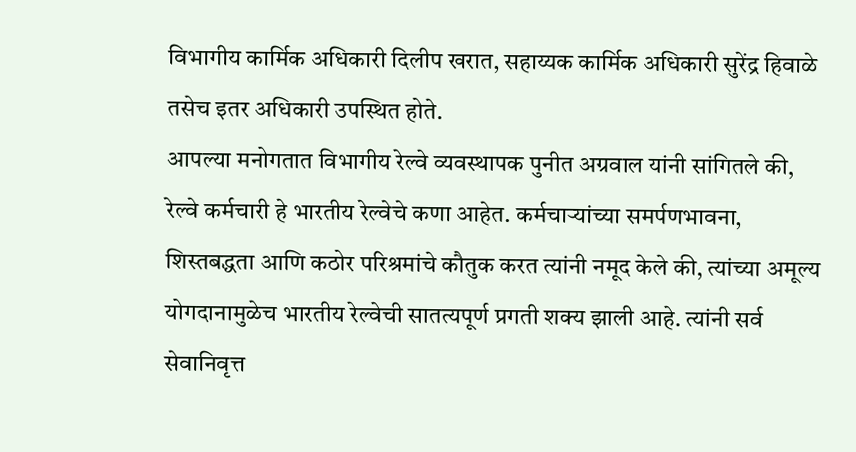विभागीय कार्मिक अधिकारी दिलीप खरात, सहाय्यक कार्मिक अधिकारी सुरेंद्र हिवाळे तसेच इतर अधिकारी उपस्थित होते.
आपल्या मनोगतात विभागीय रेल्वे व्यवस्थापक पुनीत अग्रवाल यांनी सांगितले की, रेल्वे कर्मचारी हे भारतीय रेल्वेचे कणा आहेत. कर्मचाऱ्यांच्या समर्पणभावना, शिस्तबद्धता आणि कठोर परिश्रमांचे कौतुक करत त्यांनी नमूद केले की, त्यांच्या अमूल्य योगदानामुळेच भारतीय रेल्वेची सातत्यपूर्ण प्रगती शक्य झाली आहे. त्यांनी सर्व सेवानिवृत्त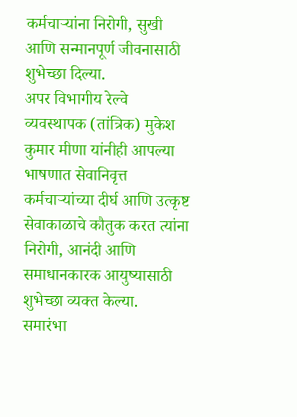कर्मचाऱ्यांना निरोगी, सुखी आणि सन्मानपूर्ण जीवनासाठी शुभेच्छा दिल्या.
अपर विभागीय रेल्वे व्यवस्थापक (तांत्रिक) मुकेश कुमार मीणा यांनीही आपल्या भाषणात सेवानिवृत्त कर्मचाऱ्यांच्या दीर्घ आणि उत्कृष्ट सेवाकाळाचे कौतुक करत त्यांना निरोगी, आनंदी आणि समाधानकारक आयुष्यासाठी शुभेच्छा व्यक्त केल्या.
समारंभा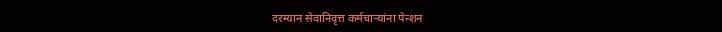दरम्यान सेवानिवृत्त कर्मचाऱ्यांना पेन्शन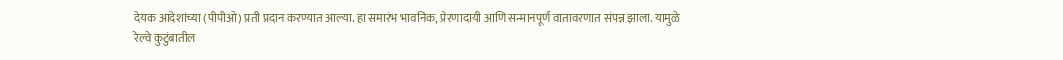देयक आदेशांच्या (पीपीओ) प्रती प्रदान करण्यात आल्या. हा समारंभ भावनिक, प्रेरणादायी आणि सन्मानपूर्ण वातावरणात संपन्न झाला. यामुळे रेल्वे कुटुंबातील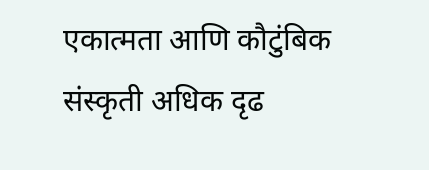एकात्मता आणि कौटुंबिक संस्कृती अधिक दृढ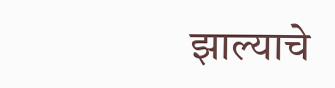झाल्याचे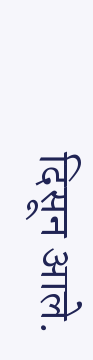दिसून आले.